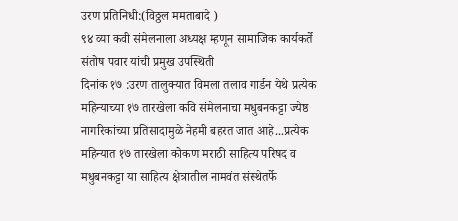उरण प्रतिनिधी:(विठ्ठल ममताबादे )
९४ व्या कवी संमेलनाला अध्यक्ष म्हणून सामाजिक कार्यकर्ते संतोष पवार यांची प्रमुख उपस्थिती
दिनांक १७ :उरण तालुक्यात विमला तलाव गार्डन येथे प्रत्येक महिन्याच्या १७ तारखेला कवि संमेलनाचा मधुबनकट्टा ज्येष्ठ नागरिकांच्या प्रतिसादामुळे नेहमी बहरत जात आहे...प्रत्येक महिन्यात १७ तारखेला कोकण मराठी साहित्य परिषद व मधुबनकट्टा या साहित्य क्षेत्रातील नामवंत संस्थेतर्फे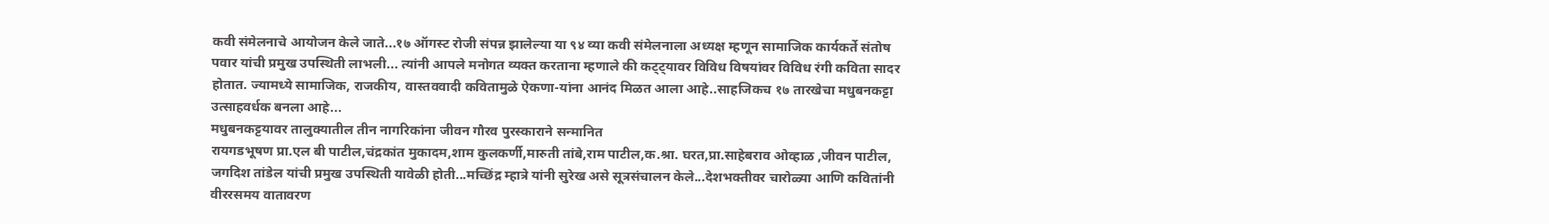कवी संमेलनाचे आयोजन केले जाते...१७ ऑगस्ट रोजी संपन्न झालेल्या या ९४ व्या कवी संमेलनाला अध्यक्ष म्हणून सामाजिक कार्यकर्ते संतोष पवार यांची प्रमुख उपस्थिती लाभली... त्यांनी आपले मनोगत व्यक्त करताना म्हणाले की कट्ट्यावर विविध विषयांवर विविध रंगी कविता सादर होतात. ज्यामध्ये सामाजिक, राजकीय, वास्तववादी कवितामुळे ऐकणा-यांना आनंद मिळत आला आहे..साहजिकच १७ तारखेचा मधुबनकट्टा उत्साहवर्धक बनला आहे...
मधुबनकट्टयावर तालुक्यातील तीन नागरिकांना जीवन गौरव पुरस्काराने सन्मानित
रायगडभूषण प्रा.एल बी पाटील,चंद्रकांत मुकादम,शाम कुलकर्णी,मारुती तांबे,राम पाटील,क.श्रा. घरत,प्रा.साहेबराव ओव्हाळ ,जीवन पाटील, जगदिश तांडेल यांची प्रमुख उपस्थिती यावेळी होती...मच्छिंद्र म्हात्रे यांनी सुरेख असे सूत्रसंचालन केले...देशभक्तीवर चारोळ्या आणि कवितांनी वीररसमय वातावरण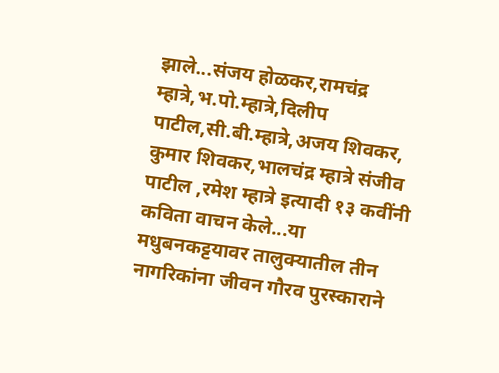झाले...संजय होळकर,रामचंद्र म्हात्रे,भ.पो.म्हात्रे,दिलीप पाटील,सी.बी.म्हात्रे,अजय शिवकर, कुमार शिवकर,भालचंद्र म्हात्रे संजीव पाटील ,रमेश म्हात्रे इत्यादी १३ कवींनी कविता वाचन केले...या मधुबनकट्टयावर तालुक्यातील तीन नागरिकांना जीवन गौरव पुरस्काराने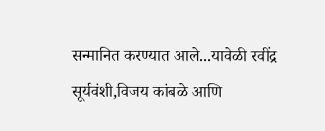सन्मानित करण्यात आले...यावेळी रवींद्र सूर्यवंशी,विजय कांबळे आणि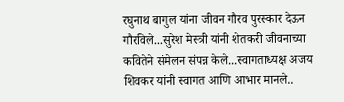रघुनाथ बागुल यांना जीवन गौरव पुरस्कार देऊन गौरविले...सुरेश मेस्त्री यांनी शेतकरी जीवनाच्या कवितेने संमेलन संपन्न केले...स्वागताध्यक्ष अजय शिवकर यांनी स्वागत आणि आभार मानले..